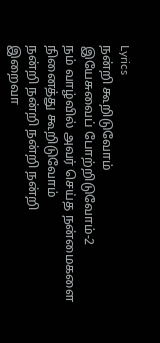Lyrics
நன்றி கூறிடுவோம்
இயேசுவைப் போற்றிடுவோம்-2
நம் வாழ்வில் அவர் செய்த நன்மைகளை
நினைத்து கூறிடுவோம்
நன்றி நன்றி நன்றி நன்றி
இறைவா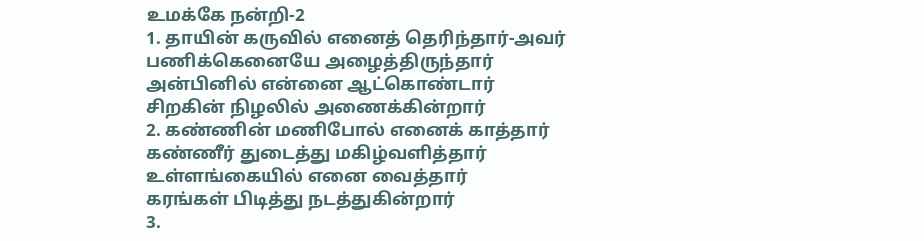உமக்கே நன்றி-2
1. தாயின் கருவில் எனைத் தெரிந்தார்-அவர்
பணிக்கெனையே அழைத்திருந்தார்
அன்பினில் என்னை ஆட்கொண்டார்
சிறகின் நிழலில் அணைக்கின்றார்
2. கண்ணின் மணிபோல் எனைக் காத்தார்
கண்ணீர் துடைத்து மகிழ்வளித்தார்
உள்ளங்கையில் எனை வைத்தார்
கரங்கள் பிடித்து நடத்துகின்றார்
3.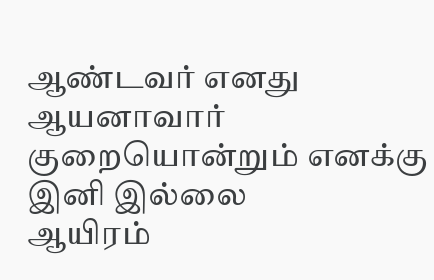ஆண்டவர் எனது ஆயனாவார்
குறையொன்றும் எனக்கு இனி இல்லை
ஆயிரம்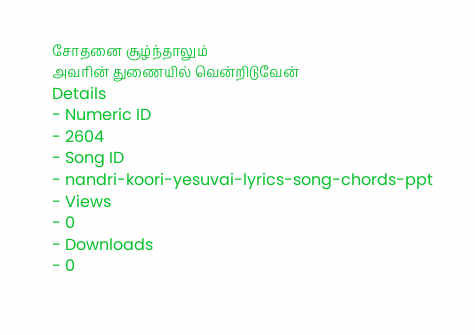சோதனை சூழ்ந்தாலும்
அவரின் துணையில் வென்றிடுவேன்
Details
- Numeric ID
- 2604
- Song ID
- nandri-koori-yesuvai-lyrics-song-chords-ppt
- Views
- 0
- Downloads
- 0